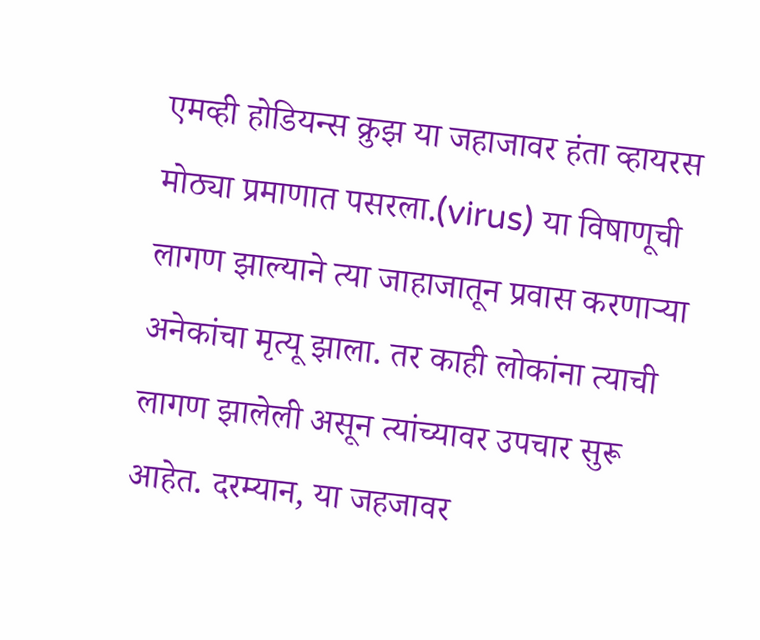एमव्ही होडियन्स क्रुझ या जहाजावर हंता व्हायरस मोठ्या प्रमाणात पसरला.(virus) या विषाणूची लागण झाल्याने त्या जाहाजातून प्रवास करणाऱ्या अनेकांचा मृत्यू झाला. तर काही लोकांना त्याची लागण झालेली असून त्यांच्यावर उपचार सुरू आहेत. दरम्यान, या जहजावर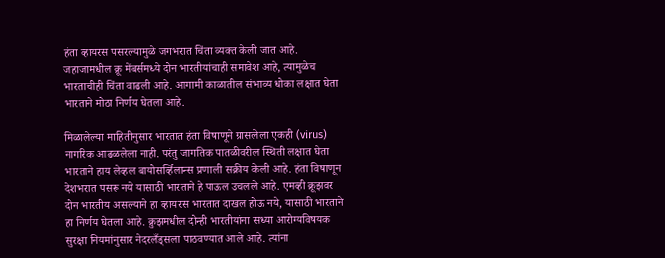हंता व्हायरस पसरल्यामुळे जगभरात चिंता व्यक्त केली जात आहे. जहाजामधील क्रू मेंबर्समध्ये दोन भारतीयांचाही समावेश आहे, त्यामुळेच भारताचीही चिंता वाढली आहे. आगामी काळातील संभाव्य धोका लक्षात घेता भारताने मोठा निर्णय घेतला आहे.

मिळालेल्या माहितीनुसार भारतात हंता विषाणूने ग्रासलेला एकही (virus) नागरिक आढळलेला नाही. परंतु जागतिक पातळीवरील स्थिती लक्षात घेता भारताने हाय लेव्हल बायोसर्व्हिलान्स प्रणाली सक्रीय केली आहे. हंता विषाणून देशभरात पसरू नये यासाठी भारताने हे पाऊल उचलले आहे. एमव्ही क्रूझवर दोन भारतीय असल्याने हा व्हायरस भारतात दाखल होऊ नये, यासाठी भारताने हा निर्णय घेतला आहे. क्रुझमधील दोन्ही भारतीयांना सध्या आरोग्यविषयक सुरक्षा नियमांनुसार नेदरलँड्सला पाठवण्यात आले आहे. त्यांना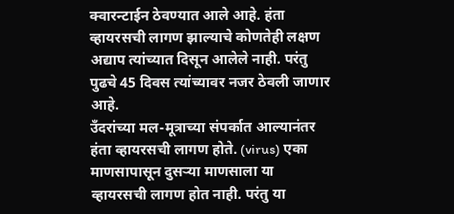क्वारन्टाईन ठेवण्यात आले आहे. हंता व्हायरसची लागण झाल्याचे कोणतेही लक्षण अद्याप त्यांच्यात दिसून आलेले नाही. परंतु पुढचे 45 दिवस त्यांच्यावर नजर ठेवली जाणार आहे.
उँदरांच्या मल-मूत्राच्या संपर्कात आल्यानंतर हंता व्हायरसची लागण होते. (virus) एका माणसापासून दुसऱ्या माणसाला या व्हायरसची लागण होत नाही. परंतु या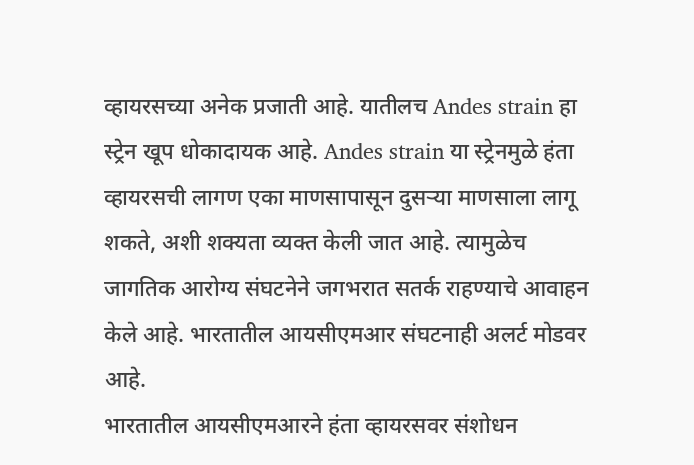व्हायरसच्या अनेक प्रजाती आहे. यातीलच Andes strain हा स्ट्रेन खूप धोकादायक आहे. Andes strain या स्ट्रेनमुळे हंता व्हायरसची लागण एका माणसापासून दुसऱ्या माणसाला लागू शकते, अशी शक्यता व्यक्त केली जात आहे. त्यामुळेच जागतिक आरोग्य संघटनेने जगभरात सतर्क राहण्याचे आवाहन केले आहे. भारतातील आयसीएमआर संघटनाही अलर्ट मोडवर आहे.
भारतातील आयसीएमआरने हंता व्हायरसवर संशोधन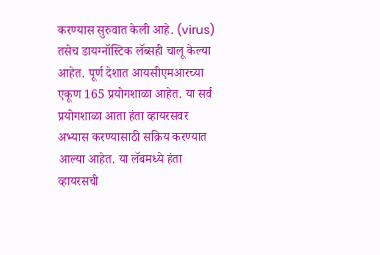करण्यास सुरुवात केली आहे. (virus) तसेच डायग्नॉस्टिक लॅब्सही चालू केल्या आहेत. पूर्ण देशात आयसीएमआरच्या एकूण 165 प्रयोगशाळा आहेत. या सर्व प्रयोगशाळा आता हंता व्हायरसवर अभ्यास करण्यासाठी सक्रिय करण्यात आल्या आहेत. या लॅबमध्ये हंता व्हायरसची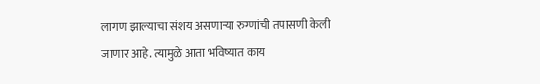लागण झाल्याचा संशय असणाऱ्या रुग्णांची तपासणी केली जाणार आहे. त्यामुळे आता भविष्यात काय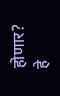होणार? हे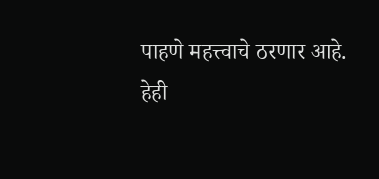पाहणे महत्त्वाचे ठरणार आहे.
हेही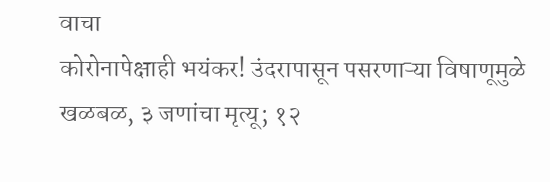वाचा
कोरोनापेक्षाही भयंकर! उंदरापासून पसरणाऱ्या विषाणूमुळे खळबळ, ३ जणांचा मृत्यू; १२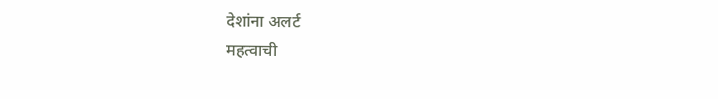देशांना अलर्ट
महत्वाची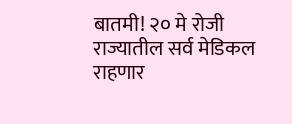बातमी! २० मे रोजी राज्यातील सर्व मेडिकल राहणार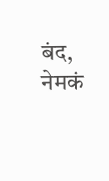बंद, नेमकं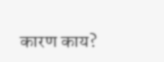कारण काय?